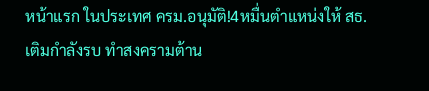หน้าแรก ในประเทศ ครม.อนุมัติ!4หมื่นตำแหน่งให้ สธ. เติมกำลังรบ ทำสงครามต้าน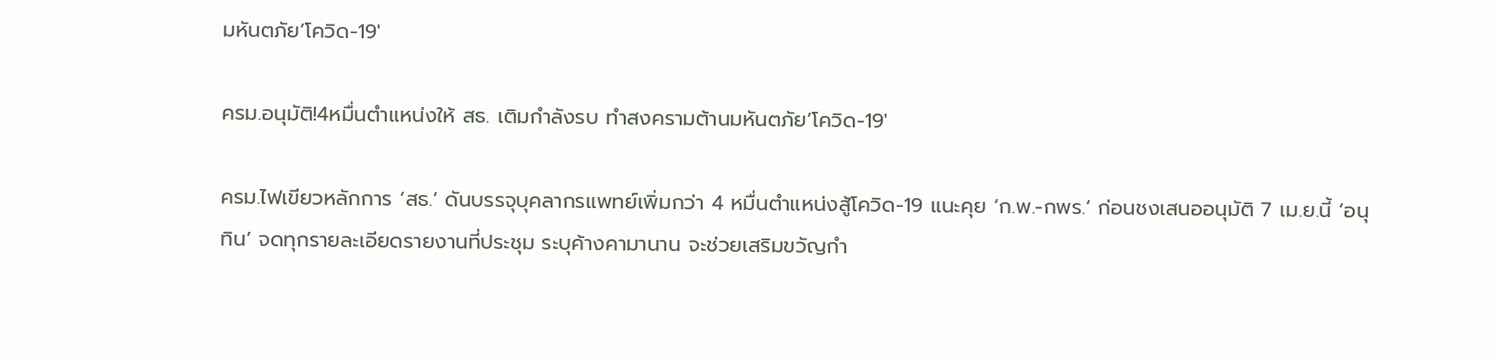มหันตภัย’โควิด-19′

ครม.อนุมัติ!4หมื่นตำแหน่งให้ สธ. เติมกำลังรบ ทำสงครามต้านมหันตภัย’โควิด-19′

ครม.ไฟเขียวหลักการ ‘สธ.’ ดันบรรจุบุคลากรแพทย์เพิ่มกว่า 4 หมื่นตำแหน่งสู้โควิด-19 แนะคุย ‘ก.พ.-กพร.’ ก่อนชงเสนออนุมัติ 7 เม.ย.นี้ ‘อนุทิน’ จดทุกรายละเอียดรายงานที่ประชุม ระบุค้างคามานาน จะช่วยเสริมขวัญกำ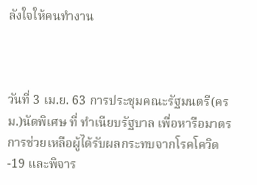ลังใจให้คนทำงาน



วันที่ 3 เม.ย. 63 การประชุมคณะรัฐมนตรี(ครม.)นัดพิเศษ ที่ ทำเนียบรัฐบาล เพื่อหารือมาตรการช่วยเหลือผู้ได้รับผลกระทบจากโรคโควิด-19 และพิจาร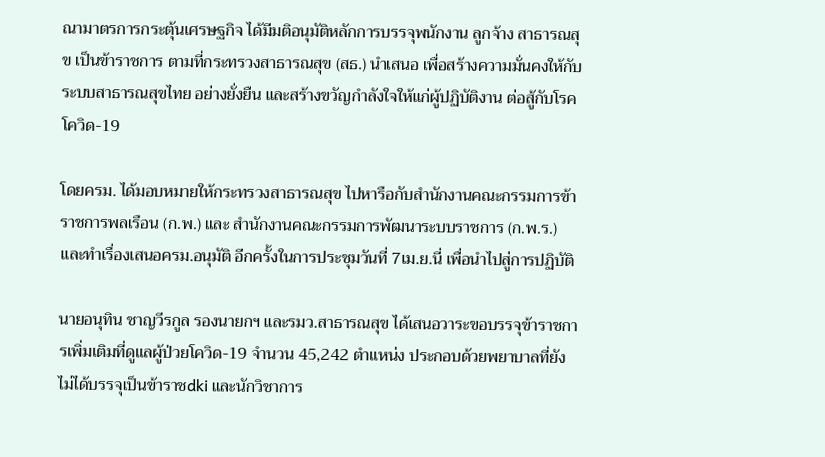ณามาตรการกระตุ้นเศรษฐกิจ ได้มีมติอนุมัติหลักการบรรจุพนักงาน ลูกจ้าง สาธารณสุข เป็นข้าราชการ ตามที่กระทรวงสาธารณสุข (สธ.) นำเสนอ เพื่อสร้างความมั่นคงให้กับระบบสาธารณสุขไทย อย่างยั่งยืน และสร้างขวัญกำลังใจให้แก่ผู้ปฏิบัติงาน ต่อสู้กับโรคโควิด-19

โดยครม. ได้มอบหมายให้กระทรวงสาธารณสุข ไปหารือกับสำนักงานคณะกรรมการข้าราชการพลเรือน (ก.พ.) และ สำนักงานคณะกรรมการพัฒนาระบบราชการ (ก.พ.ร.) และทำเรื่องเสนอครม.อนุมัติ อีกครั้งในการประชุมวันที่ 7เม.ย.นี่ เพื่อนำไปสู่การปฏิบัติ

นายอนุทิน ชาญวีรกูล รองนายกฯ และรมว.สาธารณสุข ได้เสนอวาระขอบรรจุข้าราชการเพิ่มเติมที่ดูแลผู้ป่วยโควิด-19 จำนวน 45,242 ตำแหน่ง ประกอบด้วยพยาบาลที่ยังไม่ได้บรรจุเป็นข้าราชdki และนักวิชาการ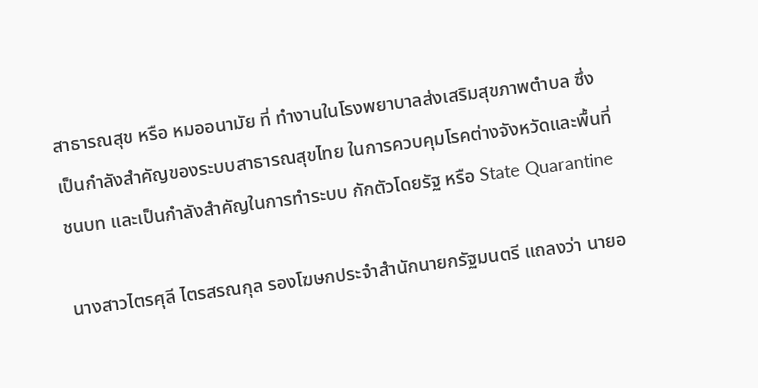สาธารณสุข หรือ หมออนามัย ที่ ทำงานในโรงพยาบาลส่งเสริมสุขภาพตำบล ซึ่งเป็นกำลังสำคัญของระบบสาธารณสุขไทย ในการควบคุมโรคต่างจังหวัดและพื้นที่ชนบท และเป็นกำลังสำคัญในการทำระบบ กักตัวโดยรัฐ หรือ State Quarantine

นางสาวไตรศุลี ไตรสรณกุล รองโฆษกประจำสำนักนายกรัฐมนตรี แถลงว่า นายอ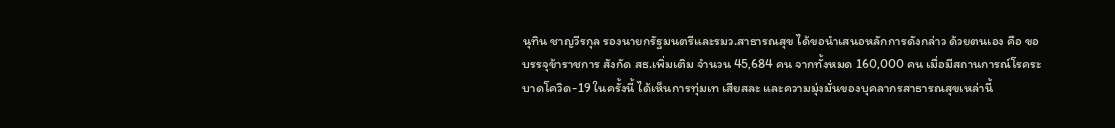นุทิน ชาญวีรกุล รองนายกรัฐมนตรีและรมว.สาธารณสุข ได้ขอนำเสนอหลักการดังกล่าว ด้วยตนเอง คือ ขอบรรจุข้าราชการ สังกัด สธ.เพิ่มเติม จำนวน 45,684 คน จากทั้งหมด 160,000 คน เมื่อมีสถานการณ์โรคระบาดโควิด-19 ในครั้งนี้ ได้เห็นการทุ่มเท เสียสละ และความมุ่งมั่นของบุคลากรสาธารณสุขเหล่านี้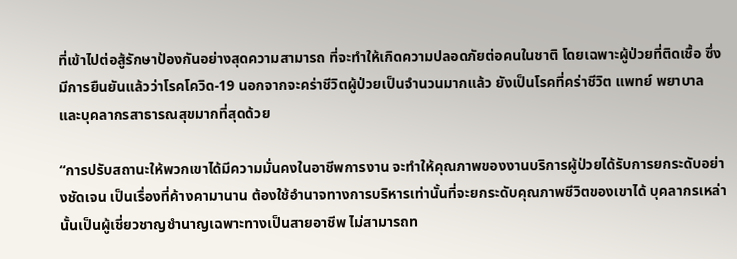ที่เข้าไปต่อสู้รักษาป้องกันอย่างสุดความสามารถ ที่จะทำให้เกิดความปลอดภัยต่อคนในชาติ โดยเฉพาะผู้ป่วยที่ติดเชื้อ ซึ่งมีการยืนยันแล้วว่าโรคโควิด-19 นอกจากจะคร่าชีวิตผู้ป่วยเป็นจำนวนมากแล้ว ยังเป็นโรคที่คร่าชีวิต แพทย์ พยาบาล และบุคลากรสาธารณสุขมากที่สุดด้วย

“การปรับสถานะให้พวกเขาได้มีความมั่นคงในอาชีพการงาน จะทำให้คุณภาพของงานบริการผู้ป่วยได้รับการยกระดับอย่างชัดเจน เป็นเรื่องที่ค้างคามานาน ต้องใช้อำนาจทางการบริหารเท่านั้นที่จะยกระดับคุณภาพชีวิตของเขาได้ บุคลากรเหล่านั้นเป็นผู้เชี่ยวชาญชำนาญเฉพาะทางเป็นสายอาชีพ ไม่สามารถท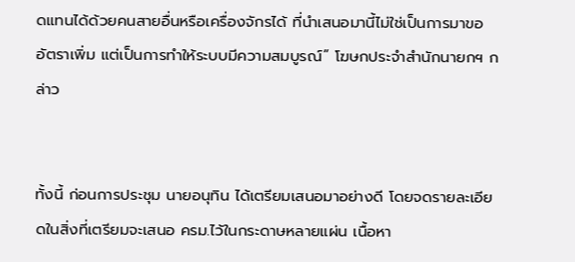ดแทนได้ด้วยคนสายอื่นหรือเครื่องจักรได้ ที่นำเสนอมานี้ไม่ใช่เป็นการมาขออัตราเพิ่ม แต่เป็นการทำให้ระบบมีความสมบูรณ์” โฆษกประจำสำนักนายกฯ กล่าว


ทั้งนี้ ก่อนการประชุม นายอนุทิน ได้เตรียมเสนอมาอย่างดี โดยจดรายละเอียดในสิ่งที่เตรียมจะเสนอ ครม.ไว้ในกระดาษหลายแผ่น เนื้อหา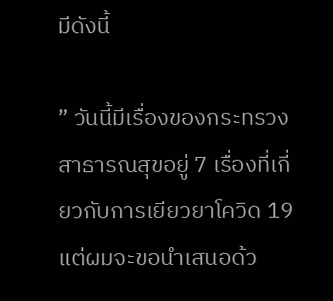มีดังนี้

” วันนี้มีเรื่องของกระทรวงสาธารณสุขอยู่ 7 เรื่องที่เกี่ยวกับการเยียวยาโควิด 19 แต่ผมจะขอนำเสนอด้ว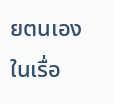ยตนเองในเรื่อ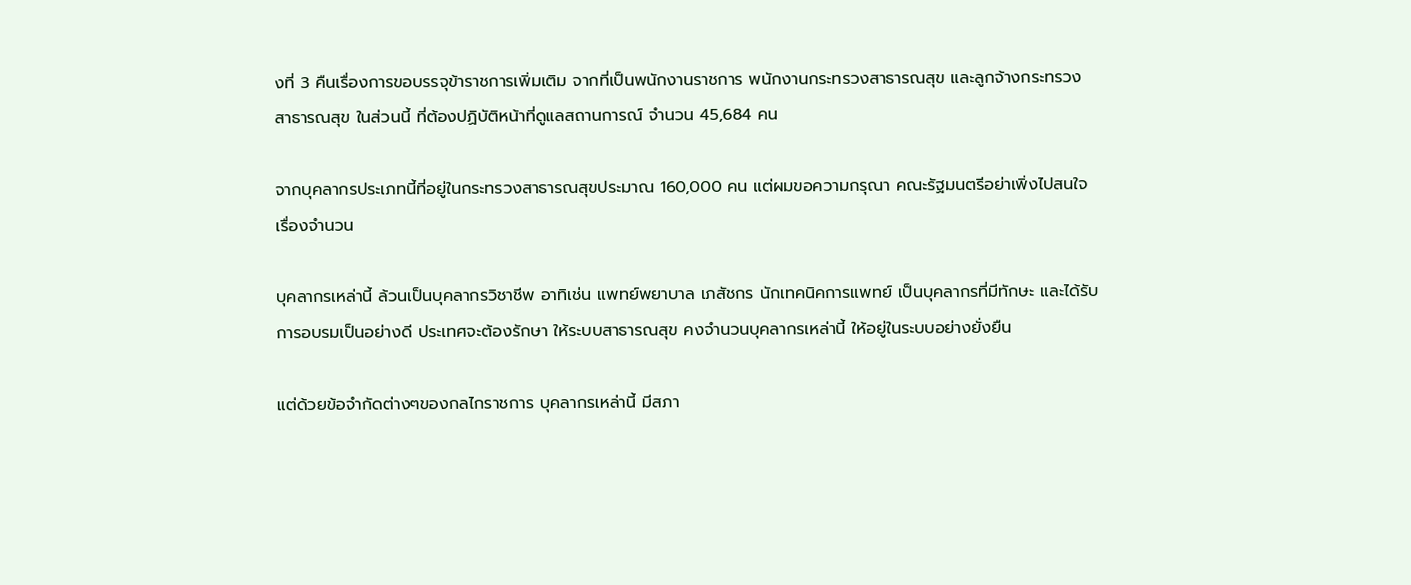งที่ 3 คืนเรื่องการขอบรรจุข้าราชการเพิ่มเติม จากที่เป็นพนักงานราชการ พนักงานกระทรวงสาธารณสุข และลูกจ้างกระทรวงสาธารณสุข ในส่วนนี้ ที่ต้องปฏิบัติหน้าที่ดูแลสถานการณ์ จำนวน 45,684 คน

จากบุคลากรประเภทนี้ที่อยู่ในกระทรวงสาธารณสุขประมาณ 160,000 คน แต่ผมขอความกรุณา คณะรัฐมนตรีอย่าเพิ่งไปสนใจเรื่องจำนวน

บุคลากรเหล่านี้ ล้วนเป็นบุคลากรวิชาชีพ อาทิเช่น แพทย์พยาบาล เภสัชกร นักเทคนิคการแพทย์ เป็นบุคลากรที่มีทักษะ และได้รับการอบรมเป็นอย่างดี ประเทศจะต้องรักษา ให้ระบบสาธารณสุข คงจำนวนบุคลากรเหล่านี้ ให้อยู่ในระบบอย่างยั่งยืน

แต่ด้วยข้อจำกัดต่างๆของกลไกราชการ บุคลากรเหล่านี้ มีสภา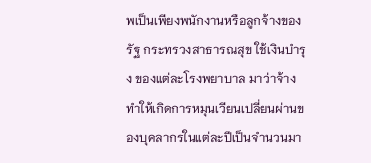พเป็นเพียงพนักงานหรือลูกจ้างของรัฐ กระทรวงสาธารณสุข ใช้เงินบำรุง ของแต่ละโรงพยาบาล มาว่าจ้าง ทำให้เกิดการหมุนเวียนเปลี่ยนผ่านของบุคลากรในแต่ละปีเป็นจำนวนมา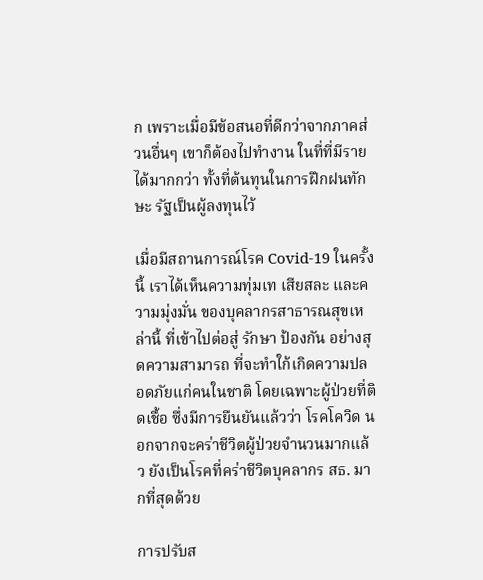ก เพราะเมื่อมีข้อสนอที่ดีกว่าจากภาคส่วนอื่นๆ เขาก็ต้องไปทำงาน ในที่ที่มีรายได้มากกว่า ทั้งที่ต้นทุนในการฝึกฝนทักษะ รัฐเป็นผู้ลงทุนไว้

เมื่อมีสถานการณ์โรค Covid-19 ในครั้งนี้ เราได้เห็นความทุ่มเท เสียสละ และความมุ่งมั่น ของบุคลากรสาธารณสุขเหล่านี้ ที่เข้าไปต่อสู่ รักษา ป้องกัน อย่างสุดความสามารถ ที่จะทำใก้เกิดความปลอดภัยแก่คนในชาติ โดยเฉพาะผู้ป่วยที่ติดเชื้อ ซึ่งมีการยืนยันแล้วว่า โรคโควิด นอกจากจะคร่าชีวิตผู้ป่วยจำนวนมากแล้ว ยังเป็นโรคที่คร่าชีวิตบุคลากร สธ. มากที่สุดด้วย

การปรับส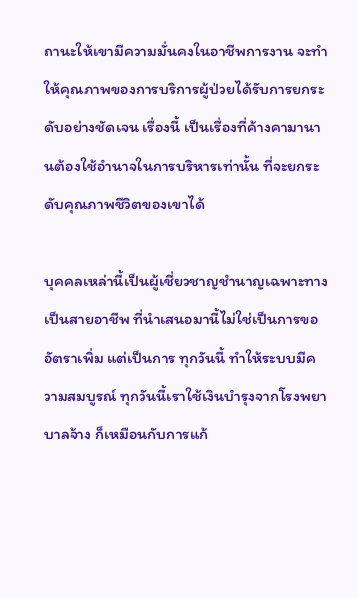ถานะให้เขามีความมั่นคงในอาชีพการงาน จะทำให้คุณภาพของการบริการผู้ป่วยได้รับการยกระดับอย่างชัดเจน เรื่องนี้ เป็นเรื่องที่ค้างคามานานต้องใช้อำนาจในการบริหารเท่านั้น ที่จะยกระดับคุณภาพชีวิตของเขาได้

บุคคลเหล่านี้เป็นผู้เชี่ยวชาญชำนาญเฉพาะทาง เป็นสายอาชีพ ที่นำเสนอมานี้ไม่ใช่เป็นการขออัตราเพิ่ม แต่เป็นการ ทุกวันนี้ ทำให้ระบบมีความสมบูรณ์ ทุกวันนี้เราใช้เงินบำรุงจากโรงพยาบาลจ้าง ก็เหมือนกับการแก้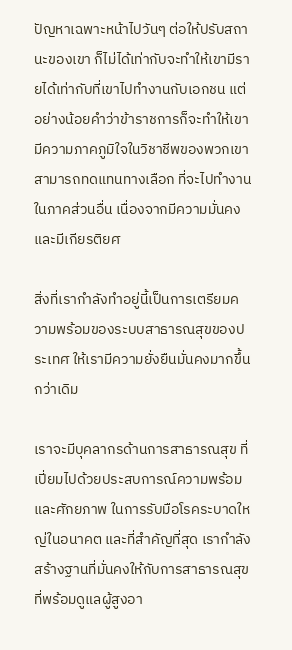ปัญหาเฉพาะหน้าไปวันๆ ต่อให้ปรับสถานะของเขา ก็ไม่ได้เท่ากับจะทำให้เขามีรายได้เท่ากับที่เขาไปทำงานกับเอกชน แต่อย่างน้อยคำว่าข้าราชการก็จะทำให้เขามีความภาคภูมิใจในวิชาชีพของพวกเขา สามารถทดแทนทางเลือก ที่จะไปทำงานในภาคส่วนอื่น เนื่องจากมีความมั่นคงและมีเกียรติยศ

สิ่งที่เรากำลังทำอยู่นี้เป็นการเตรียมความพร้อมของระบบสาธารณสุขของประเทศ ให้เรามีความยั่งยืนมั่นคงมากขึ้นกว่าเดิม

เราจะมีบุคลากรด้านการสาธารณสุข ที่เปี่ยมไปด้วยประสบการณ์ความพร้อมและศักยภาพ ในการรับมือโรคระบาดใหญ่ในอนาคต และที่สำคัญที่สุด เรากำลังสร้างฐานที่มั่นคงให้กับการสาธารณสุข ที่พร้อมดูแลผู้สูงอา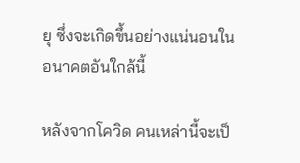ยุ ซึ่งจะเกิดขึ้นอย่างแน่นอนในอนาคตอันใกล้นี้

หลังจากโควิด คนเหล่านี้จะเป็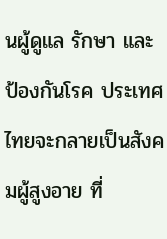นผู้ดูแล รักษา และป้องกันโรค ประเทศไทยจะกลายเป็นสังคมผู้สูงอาย ที่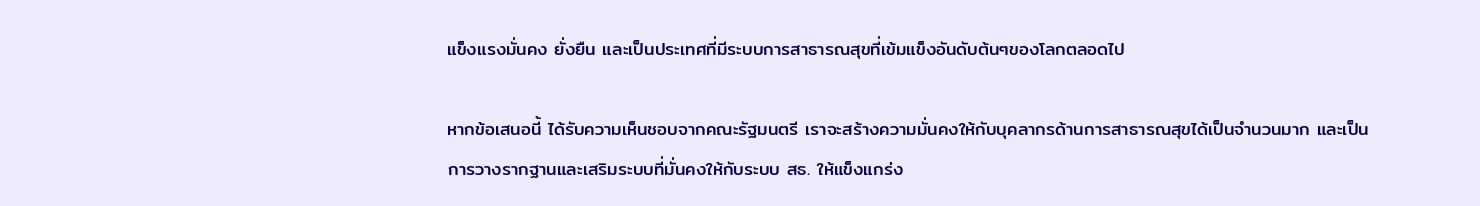แข็งแรงมั่นคง ยั่งยืน และเป็นประเทศที่มีระบบการสาธารณสุขที่เข้มแข็งอันดับต้นๆของโลกตลอดไป

หากข้อเสนอนี้ ได้รับความเห็นชอบจากคณะรัฐมนตรี เราจะสร้างความมั่นคงให้กับบุคลากรด้านการสาธารณสุขได้เป็นจำนวนมาก และเป็นการวางรากฐานและเสริมระบบที่มั่นคงให้กับระบบ สธ. ให้แข็งแกร่ง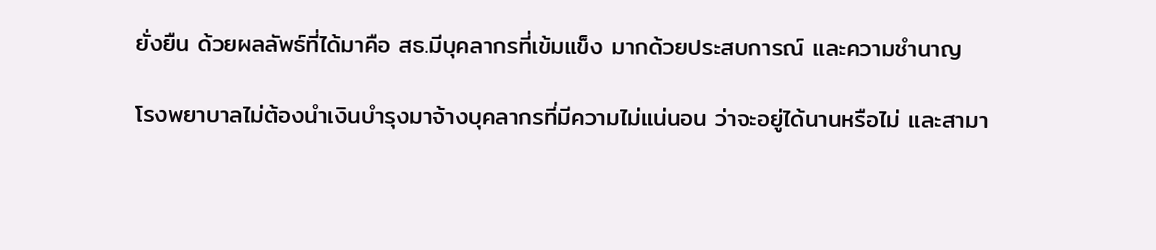ยั่งยืน ด้วยผลลัพธ์ที่ได้มาคือ สธ.มีบุคลากรที่เข้มแข็ง มากด้วยประสบการณ์ และความชำนาญ

โรงพยาบาลไม่ต้องนำเงินบำรุงมาจ้างบุคลากรที่มีความไม่แน่นอน ว่าจะอยู่ได้นานหรือไม่ และสามา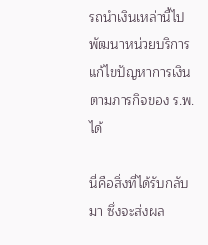รถนำเงินเหล่านี้ไปพัฒนาหน่วยบริการ แก้ไขปัญหาการเงิน ตามภารกิจของ ร.พ.ได้

นี่คือสิ่งที่ได้รับกลับมา ซึ่งจะส่งผล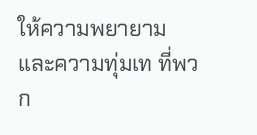ให้ความพยายามและความทุ่มเท ที่พวก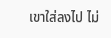เขาใส่ลงไป ไม่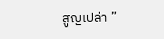สูญเปล่า ”